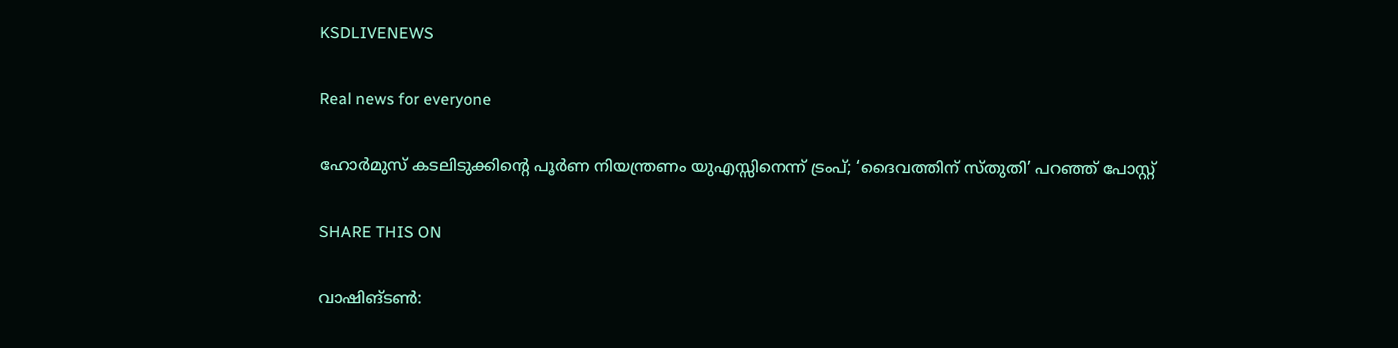KSDLIVENEWS

Real news for everyone

ഹോർമുസ് കടലിടുക്കിന്റെ പൂർണ നിയന്ത്രണം യുഎസ്സിനെന്ന് ട്രംപ്; ‘ദൈവത്തിന് സ്തുതി’ പറഞ്ഞ് പോസ്റ്റ്

SHARE THIS ON

വാഷിങ്ടൺ: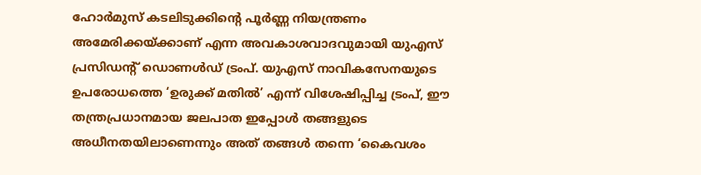ഹോർമുസ് കടലിടുക്കിന്റെ പൂർണ്ണ നിയന്ത്രണം അമേരിക്കയ്ക്കാണ് എന്ന അവകാശവാദവുമായി യുഎസ് പ്രസിഡന്റ് ഡൊണൾഡ് ട്രംപ്. യുഎസ് നാവികസേനയുടെ ഉപരോധത്തെ ‘ഉരുക്ക് മതിൽ’ എന്ന് വിശേഷിപ്പിച്ച ട്രംപ്, ഈ തന്ത്രപ്രധാനമായ ജലപാത ഇപ്പോൾ തങ്ങളുടെ അധീനതയിലാണെന്നും അത് തങ്ങൾ തന്നെ ‘കൈവശം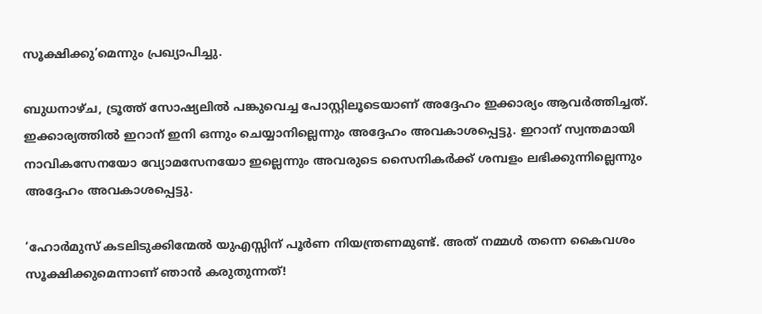സൂക്ഷിക്കു’മെന്നും പ്രഖ്യാപിച്ചു.

ബുധനാഴ്ച, ട്രൂത്ത് സോഷ്യലിൽ പങ്കുവെച്ച പോസ്റ്റിലൂടെയാണ് അദ്ദേഹം ഇക്കാര്യം ആവർത്തിച്ചത്. ഇക്കാര്യത്തിൽ ഇറാന് ഇനി ഒന്നും ചെയ്യാനില്ലെന്നും അദ്ദേഹം അവകാശപ്പെട്ടു. ഇറാന് സ്വന്തമായി നാവികസേനയോ വ്യോമസേനയോ ഇല്ലെന്നും അവരുടെ സൈനികർക്ക് ശമ്പളം ലഭിക്കുന്നില്ലെന്നും അദ്ദേഹം അവകാശപ്പെട്ടു.

‘ഹോർമുസ് കടലിടുക്കിന്മേൽ യുഎസ്സിന് പൂർണ നിയന്ത്രണമുണ്ട്. അത് നമ്മൾ തന്നെ കൈവശം സൂക്ഷിക്കുമെന്നാണ് ഞാൻ കരുതുന്നത്!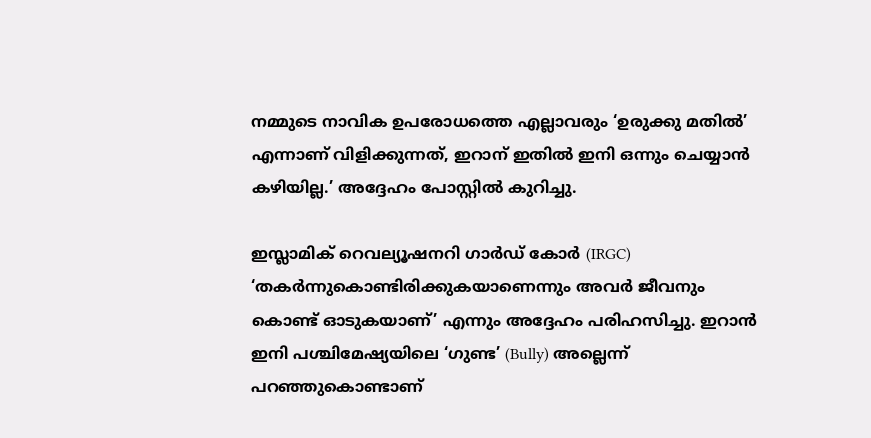നമ്മുടെ നാവിക ഉപരോധത്തെ എല്ലാവരും ‘ഉരുക്കു മതിൽ’ എന്നാണ് വിളിക്കുന്നത്, ഇറാന് ഇതിൽ ഇനി ഒന്നും ചെയ്യാൻ കഴിയില്ല.’ അദ്ദേഹം പോസ്റ്റിൽ കുറിച്ചു.

ഇസ്ലാമിക് റെവല്യൂഷനറി ഗാർഡ് കോർ (IRGC) ‘തകർന്നുകൊണ്ടിരിക്കുകയാണെന്നും അവർ ജീവനും കൊണ്ട് ഓടുകയാണ്’ എന്നും അദ്ദേഹം പരിഹസിച്ചു. ഇറാൻ ഇനി പശ്ചിമേഷ്യയിലെ ‘ഗുണ്ട’ (Bully) അല്ലെന്ന് പറഞ്ഞുകൊണ്ടാണ്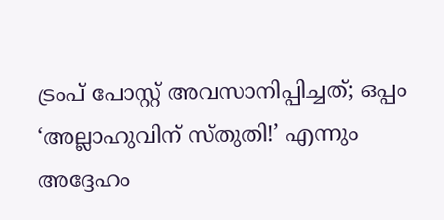ട്രംപ് പോസ്റ്റ് അവസാനിപ്പിച്ചത്; ഒപ്പം ‘അല്ലാഹുവിന് സ്തുതി!’ എന്നും അദ്ദേഹം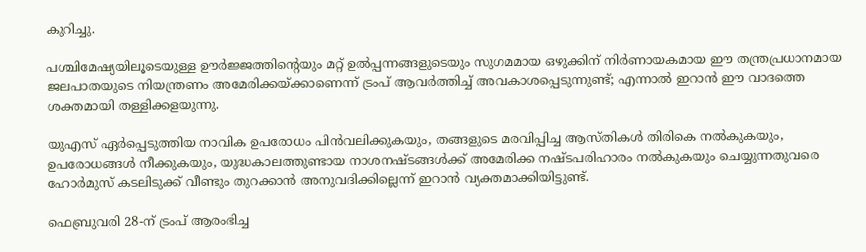കുറിച്ചു.

പശ്ചിമേഷ്യയിലൂടെയുള്ള ഊർജ്ജത്തിന്റെയും മറ്റ് ഉൽപ്പന്നങ്ങളുടെയും സുഗമമായ ഒഴുക്കിന് നിർണായകമായ ഈ തന്ത്രപ്രധാനമായ ജലപാതയുടെ നിയന്ത്രണം അമേരിക്കയ്ക്കാണെന്ന് ട്രംപ് ആവർത്തിച്ച് അവകാശപ്പെടുന്നുണ്ട്; എന്നാൽ ഇറാൻ ഈ വാദത്തെ ശക്തമായി തള്ളിക്കളയുന്നു.

യുഎസ് ഏർപ്പെടുത്തിയ നാവിക ഉപരോധം പിൻവലിക്കുകയും, തങ്ങളുടെ മരവിപ്പിച്ച ആസ്തികൾ തിരികെ നൽകുകയും, ഉപരോധങ്ങൾ നീക്കുകയും, യുദ്ധകാലത്തുണ്ടായ നാശനഷ്ടങ്ങൾക്ക് അമേരിക്ക നഷ്ടപരിഹാരം നൽകുകയും ചെയ്യുന്നതുവരെ ഹോർമുസ് കടലിടുക്ക് വീണ്ടും തുറക്കാൻ അനുവദിക്കില്ലെന്ന് ഇറാൻ വ്യക്തമാക്കിയിട്ടുണ്ട്.

ഫെബ്രുവരി 28-ന് ട്രംപ് ആരംഭിച്ച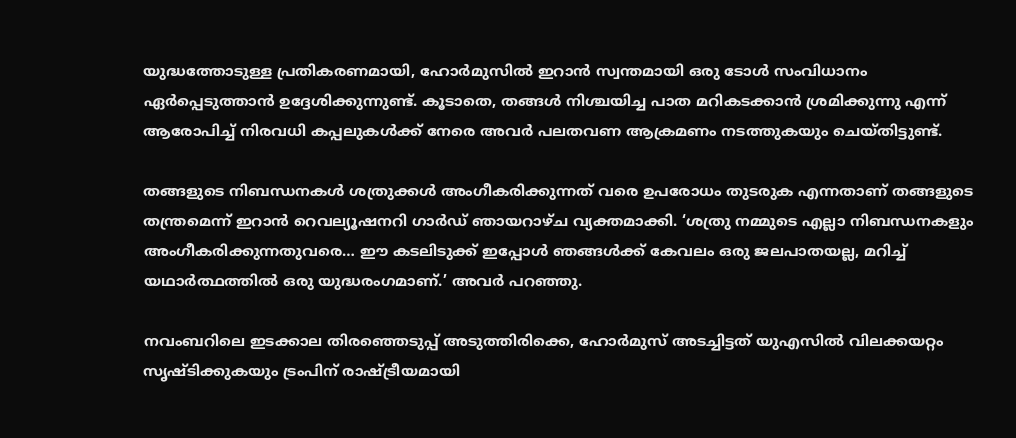യുദ്ധത്തോടുള്ള പ്രതികരണമായി, ഹോർമുസിൽ ഇറാൻ സ്വന്തമായി ഒരു ടോൾ സംവിധാനം ഏർപ്പെടുത്താൻ ഉദ്ദേശിക്കുന്നുണ്ട്. കൂടാതെ, തങ്ങൾ നിശ്ചയിച്ച പാത മറികടക്കാൻ ശ്രമിക്കുന്നു എന്ന് ആരോപിച്ച് നിരവധി കപ്പലുകൾക്ക് നേരെ അവർ പലതവണ ആക്രമണം നടത്തുകയും ചെയ്തിട്ടുണ്ട്.

തങ്ങളുടെ നിബന്ധനകൾ ശത്രുക്കൾ അംഗീകരിക്കുന്നത് വരെ ഉപരോധം തുടരുക എന്നതാണ് തങ്ങളുടെ തന്ത്രമെന്ന് ഇറാൻ റെവല്യൂഷനറി ഗാർഡ് ഞായറാഴ്ച വ്യക്തമാക്കി. ‘ശത്രു നമ്മുടെ എല്ലാ നിബന്ധനകളും അംഗീകരിക്കുന്നതുവരെ… ഈ കടലിടുക്ക് ഇപ്പോൾ ഞങ്ങൾക്ക് കേവലം ഒരു ജലപാതയല്ല, മറിച്ച് യഥാർത്ഥത്തിൽ ഒരു യുദ്ധരംഗമാണ്.’ അവർ പറഞ്ഞു.

നവംബറിലെ ഇടക്കാല തിരഞ്ഞെടുപ്പ് അടുത്തിരിക്കെ, ഹോർമുസ് അടച്ചിട്ടത് യുഎസിൽ വിലക്കയറ്റം സൃഷ്ടിക്കുകയും ട്രംപിന് രാഷ്ട്രീയമായി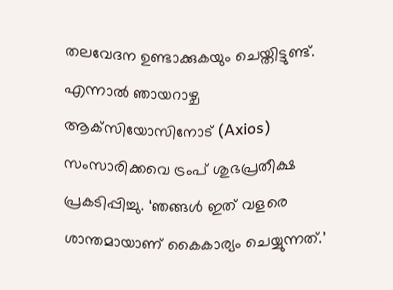തലവേദന ഉണ്ടാക്കുകയും ചെയ്തിട്ടുണ്ട്. എന്നാൽ ഞായറാഴ്ച ആക്‌സിയോസിനോട് (Axios) സംസാരിക്കവെ ട്രംപ് ശുഭപ്രതീക്ഷ പ്രകടിപ്പിച്ചു. ‘ഞങ്ങൾ ഇത് വളരെ ശാന്തമായാണ് കൈകാര്യം ചെയ്യുന്നത്.’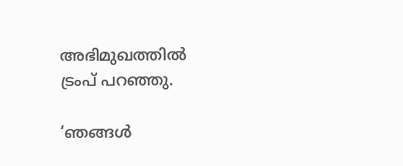അഭിമുഖത്തിൽ ട്രംപ് പറഞ്ഞു.

‘ഞങ്ങൾ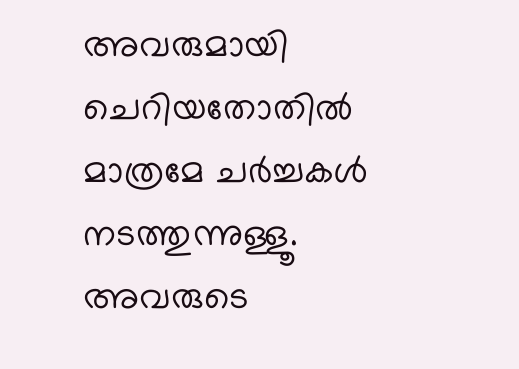അവരുമായി ചെറിയതോതിൽ മാത്രമേ ചർച്ചകൾ നടത്തുന്നുള്ളൂ. അവരുടെ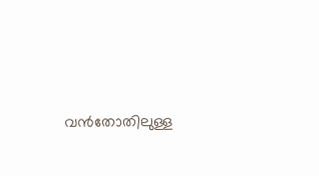വൻതോതിലുള്ള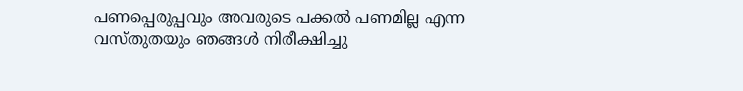പണപ്പെരുപ്പവും അവരുടെ പക്കൽ പണമില്ല എന്ന വസ്തുതയും ഞങ്ങൾ നിരീക്ഷിച്ചു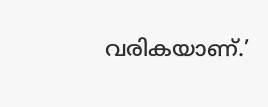വരികയാണ്.’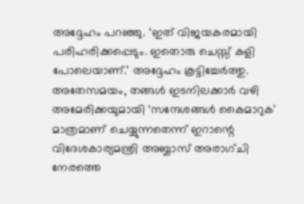അദ്ദേഹം പറഞ്ഞു. ‘ഇത് വിജയകരമായി പരിഹരിക്കപ്പെടും. ഇതൊരു ചെസ്സ് കളി പോലെയാണ്.’ അദ്ദേഹം കൂട്ടിച്ചേർത്തു. അതേസമയം, തങ്ങൾ ഇടനിലക്കാർ വഴി അമേരിക്കയുമായി ‘സന്ദേശങ്ങൾ കൈമാറുക’ മാത്രമാണ് ചെയ്യുന്നതെന്ന് ഇറാന്റെ വിദേശകാര്യമന്ത്രി അബ്ബാസ് അരാഗ്ചി നേരത്തെ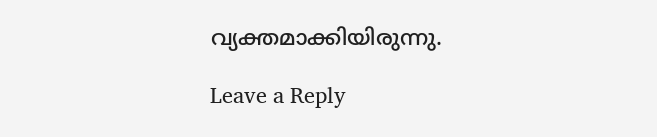വ്യക്തമാക്കിയിരുന്നു.

Leave a Reply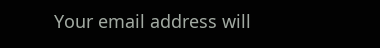Your email address will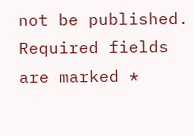not be published. Required fields are marked *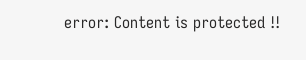error: Content is protected !!